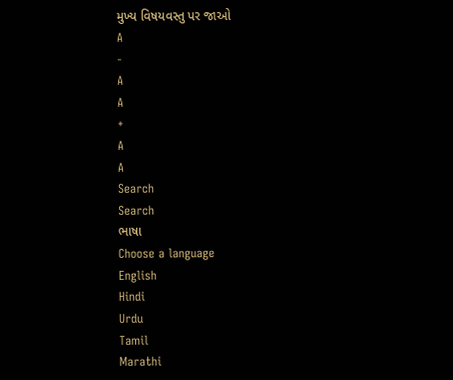મુખ્ય વિષયવસ્તુ પર જાઓ
A
-
A
A
+
A
A
Search
Search
ભાષા
Choose a language
English
Hindi
Urdu
Tamil
Marathi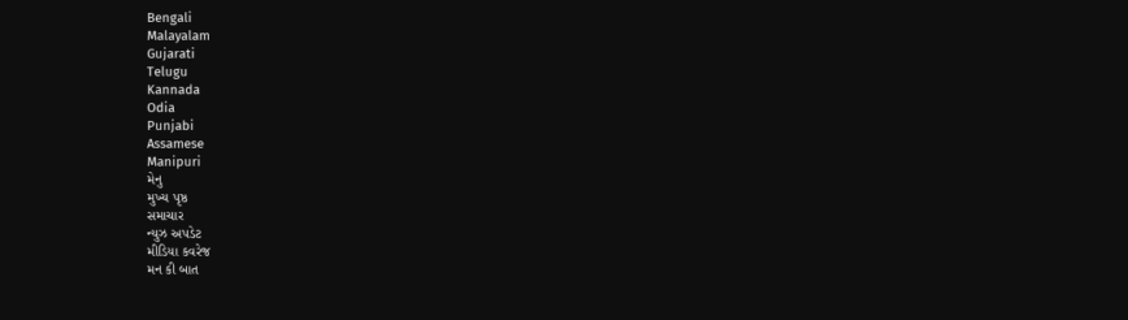Bengali
Malayalam
Gujarati
Telugu
Kannada
Odia
Punjabi
Assamese
Manipuri
મેનુ
મુખ્ય પૃષ્ઠ
સમાચાર
ન્યુઝ અપડેટ
મીડિયા કવરેજ
મન કી બાત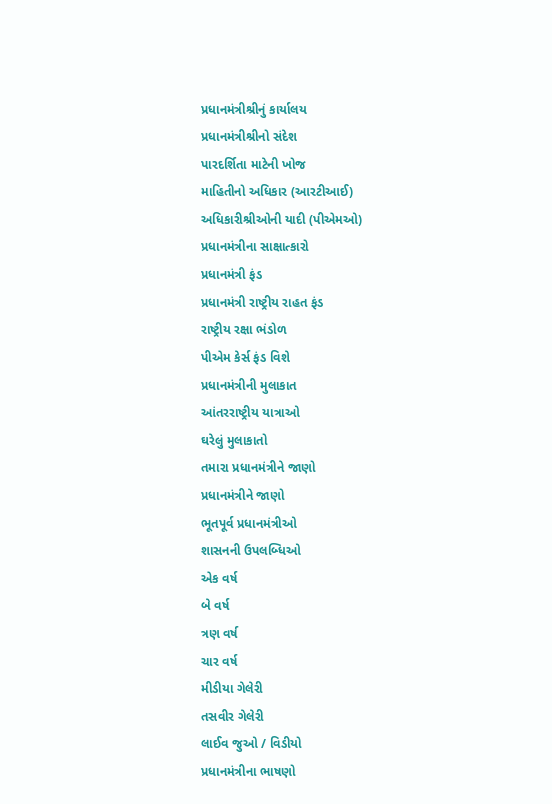પ્રધાનમંત્રીશ્રીનું કાર્યાલય
પ્રધાનમંત્રીશ્રીનો સંદેશ
પારદર્શિતા માટેની ખોજ
માહિતીનો અધિકાર (આરટીઆઈ)
અધિકારીશ્રીઓની યાદી (પીએમઓ)
પ્રધાનમંત્રીના સાક્ષાત્કારો
પ્રધાનમંત્રી ફંડ
પ્રધાનમંત્રી રાષ્ટ્રીય રાહત ફંડ
રાષ્ટ્રીય રક્ષા ભંડોળ
પીએમ કેર્સ ફંડ વિશે
પ્રધાનમંત્રીની મુલાકાત
આંતરરાષ્ટ્રીય યાત્રાઓ
ઘરેલું મુલાકાતો
તમારા પ્રધાનમંત્રીને જાણો
પ્રધાનમંત્રીને જાણો
ભૂતપૂર્વ પ્રધાનમંત્રીઓ
શાસનની ઉપલબ્ધિઓ
એક વર્ષ
બે વર્ષ
ત્રણ વર્ષ
ચાર વર્ષ
મીડીયા ગેલેરી
તસવીર ગેલેરી
લાઈવ જુઓ / વિડીયો
પ્રધાનમંત્રીના ભાષણો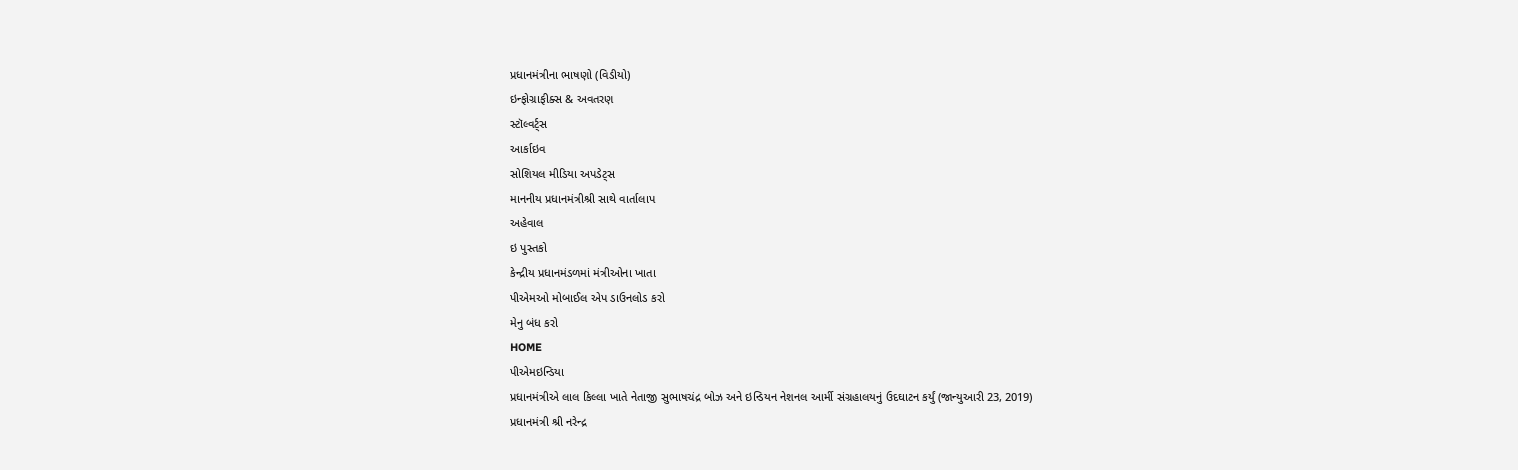પ્રધાનમંત્રીના ભાષણો (વિડીયો)
ઇન્ફોગ્રાફીક્સ & અવતરણ
સ્ટૉલ્વર્ટ્સ
આર્કાઇવ
સોશિયલ મીડિયા અપડેટ્સ
માનનીય પ્રધાનમંત્રીશ્રી સાથે વાર્તાલાપ
અહેવાલ
ઇ પુસ્તકો
કેન્દ્રીય પ્રધાનમંડળમાં મંત્રીઓના ખાતા
પીએમઓ મોબાઈલ એપ ડાઉનલોડ કરો
મેનુ બંધ કરો
HOME
પીએમઇન્ડિયા
પ્રધાનમંત્રીએ લાલ કિલ્લા ખાતે નેતાજી સુભાષચંદ્ર બોઝ અને ઇન્ડિયન નેશનલ આર્મી સંગ્રહાલયનું ઉદઘાટન કર્યું (જાન્યુઆરી 23, 2019)
પ્રધાનમંત્રી શ્રી નરેન્દ્ર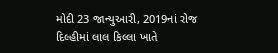મોદી 23 જાન્યુઆરી, 2019નાં રોજ દિલ્હીમાં લાલ કિલ્લા ખાતે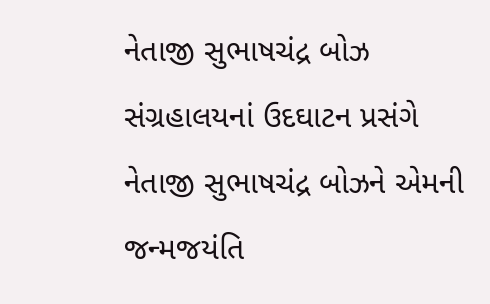નેતાજી સુભાષચંદ્ર બોઝ સંગ્રહાલયનાં ઉદઘાટન પ્રસંગે નેતાજી સુભાષચંદ્ર બોઝને એમની જન્મજયંતિ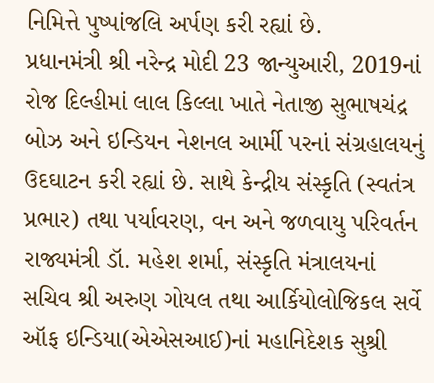નિમિત્તે પુષ્પાંજલિ અર્પણ કરી રહ્યાં છે.
પ્રધાનમંત્રી શ્રી નરેન્દ્ર મોદી 23 જાન્યુઆરી, 2019નાં રોજ દિલ્હીમાં લાલ કિલ્લા ખાતે નેતાજી સુભાષચંદ્ર બોઝ અને ઇન્ડિયન નેશનલ આર્મી પરનાં સંગ્રહાલયનું ઉદઘાટન કરી રહ્યાં છે. સાથે કેન્દ્રીય સંસ્કૃતિ (સ્વતંત્ર પ્રભાર) તથા પર્યાવરણ, વન અને જળવાયુ પરિવર્તન રાજ્યમંત્રી ડૉ. મહેશ શર્મા, સંસ્કૃતિ મંત્રાલયનાં સચિવ શ્રી અરુણ ગોયલ તથા આર્કિયોલોજિકલ સર્વે ઑફ ઇન્ડિયા(એએસઆઈ)નાં મહાનિદેશક સુશ્રી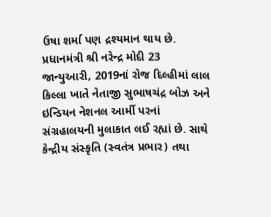ઉષા શર્મા પણ દ્રશ્યમાન થાય છે.
પ્રધાનમંત્રી શ્રી નરેન્દ્ર મોદી 23 જાન્યુઆરી, 2019નાં રોજ દિલ્હીમાં લાલ કિલ્લા ખાતે નેતાજી સુભાષચંદ્ર બોઝ અને ઇન્ડિયન નેશનલ આર્મી પરનાં સંગ્રહાલયની મુલાકાત લઈ રહ્યાં છે. સાથે કેન્દ્રીય સંસ્કૃતિ (સ્વતંત્ર પ્રભાર) તથા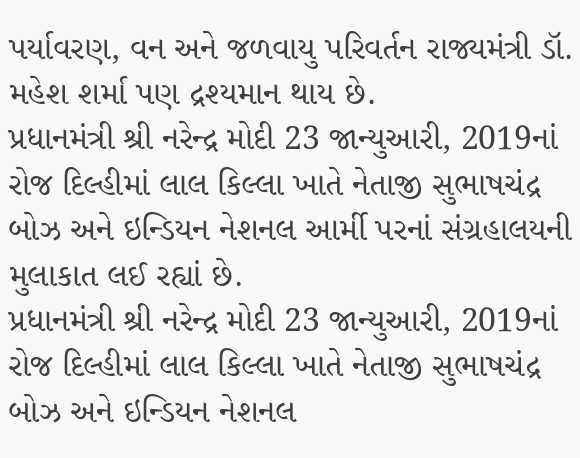પર્યાવરણ, વન અને જળવાયુ પરિવર્તન રાજ્યમંત્રી ડૉ. મહેશ શર્મા પણ દ્રશ્યમાન થાય છે.
પ્રધાનમંત્રી શ્રી નરેન્દ્ર મોદી 23 જાન્યુઆરી, 2019નાં રોજ દિલ્હીમાં લાલ કિલ્લા ખાતે નેતાજી સુભાષચંદ્ર બોઝ અને ઇન્ડિયન નેશનલ આર્મી પરનાં સંગ્રહાલયની મુલાકાત લઈ રહ્યાં છે.
પ્રધાનમંત્રી શ્રી નરેન્દ્ર મોદી 23 જાન્યુઆરી, 2019નાં રોજ દિલ્હીમાં લાલ કિલ્લા ખાતે નેતાજી સુભાષચંદ્ર બોઝ અને ઇન્ડિયન નેશનલ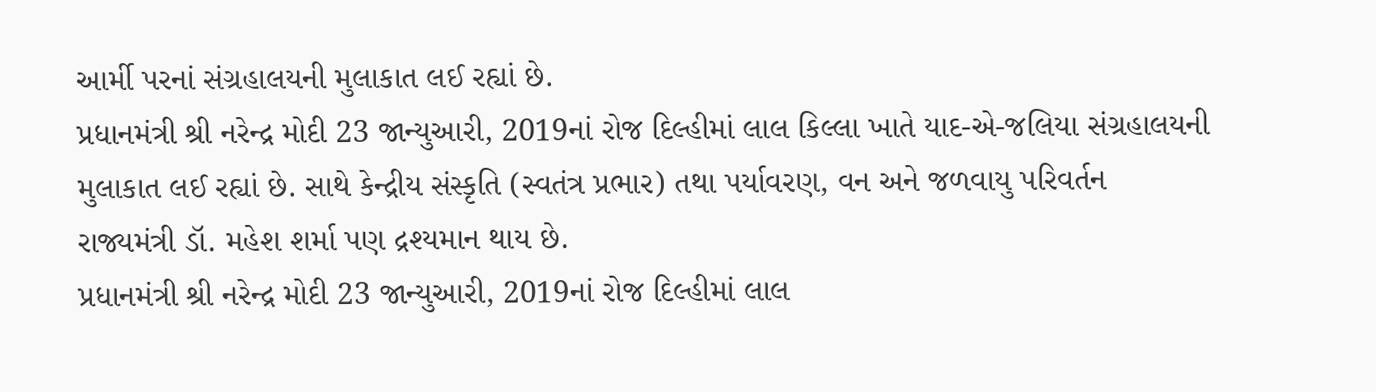આર્મી પરનાં સંગ્રહાલયની મુલાકાત લઈ રહ્યાં છે.
પ્રધાનમંત્રી શ્રી નરેન્દ્ર મોદી 23 જાન્યુઆરી, 2019નાં રોજ દિલ્હીમાં લાલ કિલ્લા ખાતે યાદ-એ-જલિયા સંગ્રહાલયની મુલાકાત લઈ રહ્યાં છે. સાથે કેન્દ્રીય સંસ્કૃતિ (સ્વતંત્ર પ્રભાર) તથા પર્યાવરણ, વન અને જળવાયુ પરિવર્તન રાજ્યમંત્રી ડૉ. મહેશ શર્મા પણ દ્રશ્યમાન થાય છે.
પ્રધાનમંત્રી શ્રી નરેન્દ્ર મોદી 23 જાન્યુઆરી, 2019નાં રોજ દિલ્હીમાં લાલ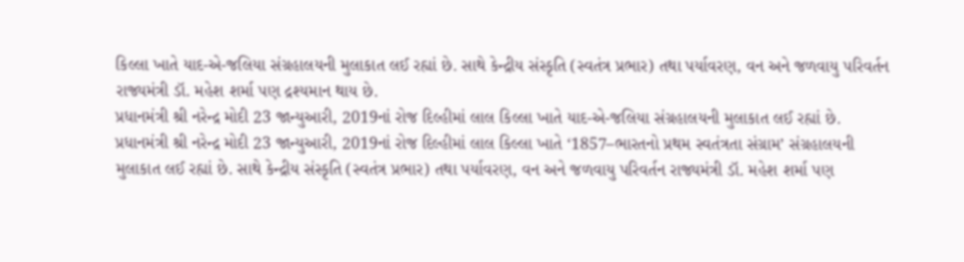કિલ્લા ખાતે યાદ-એ-જલિયા સંગ્રહાલયની મુલાકાત લઈ રહ્યાં છે. સાથે કેન્દ્રીય સંસ્કૃતિ (સ્વતંત્ર પ્રભાર) તથા પર્યાવરણ, વન અને જળવાયુ પરિવર્તન રાજ્યમંત્રી ડૉ. મહેશ શર્મા પણ દ્રશ્યમાન થાય છે.
પ્રધાનમંત્રી શ્રી નરેન્દ્ર મોદી 23 જાન્યુઆરી, 2019નાં રોજ દિલ્હીમાં લાલ કિલ્લા ખાતે યાદ-એ-જલિયા સંગ્રહાલયની મુલાકાત લઈ રહ્યાં છે.
પ્રધાનમંત્રી શ્રી નરેન્દ્ર મોદી 23 જાન્યુઆરી, 2019નાં રોજ દિલ્હીમાં લાલ કિલ્લા ખાતે ‘1857–ભારતનો પ્રથમ સ્વતંત્રતા સંગ્રામ’ સંગ્રહાલયની મુલાકાત લઈ રહ્યાં છે. સાથે કેન્દ્રીય સંસ્કૃતિ (સ્વતંત્ર પ્રભાર) તથા પર્યાવરણ, વન અને જળવાયુ પરિવર્તન રાજ્યમંત્રી ડૉ. મહેશ શર્મા પણ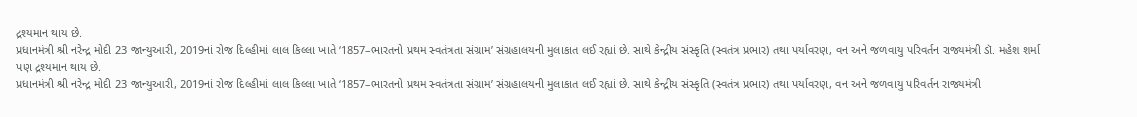દ્રશ્યમાન થાય છે.
પ્રધાનમંત્રી શ્રી નરેન્દ્ર મોદી 23 જાન્યુઆરી, 2019નાં રોજ દિલ્હીમાં લાલ કિલ્લા ખાતે ‘1857–ભારતનો પ્રથમ સ્વતંત્રતા સંગ્રામ’ સંગ્રહાલયની મુલાકાત લઈ રહ્યાં છે. સાથે કેન્દ્રીય સંસ્કૃતિ (સ્વતંત્ર પ્રભાર) તથા પર્યાવરણ, વન અને જળવાયુ પરિવર્તન રાજ્યમંત્રી ડૉ. મહેશ શર્મા પણ દ્રશ્યમાન થાય છે.
પ્રધાનમંત્રી શ્રી નરેન્દ્ર મોદી 23 જાન્યુઆરી, 2019નાં રોજ દિલ્હીમાં લાલ કિલ્લા ખાતે ‘1857–ભારતનો પ્રથમ સ્વતંત્રતા સંગ્રામ’ સંગ્રહાલયની મુલાકાત લઈ રહ્યાં છે. સાથે કેન્દ્રીય સંસ્કૃતિ (સ્વતંત્ર પ્રભાર) તથા પર્યાવરણ, વન અને જળવાયુ પરિવર્તન રાજ્યમંત્રી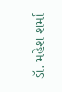ડૉ. મહેશ શર્મા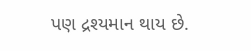પણ દ્રશ્યમાન થાય છે.